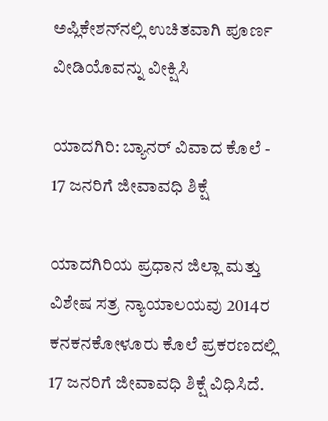ಅಪ್ಲಿಕೇಶನ್‌ನಲ್ಲಿ ಉಚಿತವಾಗಿ ಪೂರ್ಣ ವೀಡಿಯೊವನ್ನು ವೀಕ್ಷಿಸಿ

ಯಾದಗಿರಿ: ಬ್ಯಾನರ್ ವಿವಾದ ಕೊಲೆ - 17 ಜನರಿಗೆ ಜೀವಾವಧಿ ಶಿಕ್ಷೆ

ಯಾದಗಿರಿಯ ಪ್ರಧಾನ ಜಿಲ್ಲಾ ಮತ್ತು ವಿಶೇಷ ಸತ್ರ ನ್ಯಾಯಾಲಯವು 2014ರ ಕನಕನಕೋಳೂರು ಕೊಲೆ ಪ್ರಕರಣದಲ್ಲಿ 17 ಜನರಿಗೆ ಜೀವಾವಧಿ ಶಿಕ್ಷೆ ವಿಧಿಸಿದೆ.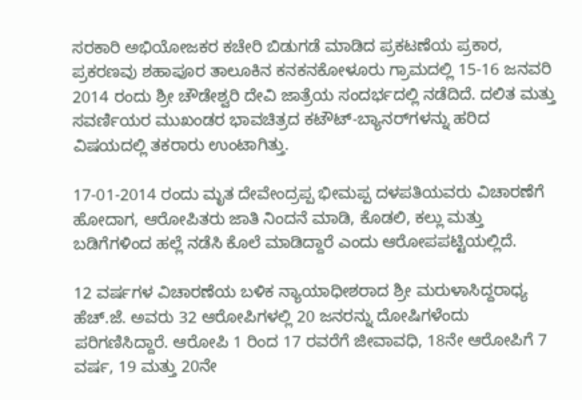ಸರಕಾರಿ ಅಭಿಯೋಜಕರ ಕಚೇರಿ ಬಿಡುಗಡೆ ಮಾಡಿದ ಪ್ರಕಟಣೆಯ ಪ್ರಕಾರ, ಪ್ರಕರಣವು ಶಹಾಪೂರ ತಾಲೂಕಿನ ಕನಕನಕೋಳೂರು ಗ್ರಾಮದಲ್ಲಿ 15-16 ಜನವರಿ 2014 ರಂದು ಶ್ರೀ ಚೌಡೇಶ್ವರಿ ದೇವಿ ಜಾತ್ರೆಯ ಸಂದರ್ಭದಲ್ಲಿ ನಡೆದಿದೆ. ದಲಿತ ಮತ್ತು ಸವರ್ಣಿಯರ ಮುಖಂಡರ ಭಾವಚಿತ್ರದ ಕಟೌಟ್-ಬ್ಯಾನರ್‌ಗಳನ್ನು ಹರಿದ ವಿಷಯದಲ್ಲಿ ತಕರಾರು ಉಂಟಾಗಿತ್ತು.

17-01-2014 ರಂದು ಮೃತ ದೇವೇಂದ್ರಪ್ಪ ಭೀಮಪ್ಪ ದಳಪತಿಯವರು ವಿಚಾರಣೆಗೆ ಹೋದಾಗ, ಆರೋಪಿತರು ಜಾತಿ ನಿಂದನೆ ಮಾಡಿ, ಕೊಡಲಿ, ಕಲ್ಲು ಮತ್ತು ಬಡಿಗೆಗಳಿಂದ ಹಲ್ಲೆ ನಡೆಸಿ ಕೊಲೆ ಮಾಡಿದ್ದಾರೆ ಎಂದು ಆರೋಪಪಟ್ಟಿಯಲ್ಲಿದೆ.

12 ವರ್ಷಗಳ ವಿಚಾರಣೆಯ ಬಳಿಕ ನ್ಯಾಯಾಧೀಶರಾದ ಶ್ರೀ ಮರುಳಾಸಿದ್ದರಾಧ್ಯ ಹೆಚ್.ಜೆ. ಅವರು 32 ಆರೋಪಿಗಳಲ್ಲಿ 20 ಜನರನ್ನು ದೋಷಿಗಳೆಂದು ಪರಿಗಣಿಸಿದ್ದಾರೆ. ಆರೋಪಿ 1 ರಿಂದ 17 ರವರೆಗೆ ಜೀವಾವಧಿ, 18ನೇ ಆರೋಪಿಗೆ 7 ವರ್ಷ, 19 ಮತ್ತು 20ನೇ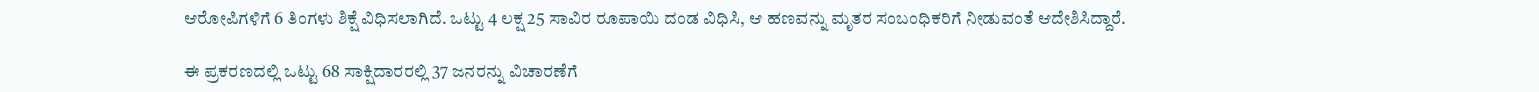ಆರೋಪಿಗಳಿಗೆ 6 ತಿಂಗಳು ಶಿಕ್ಷೆ ವಿಧಿಸಲಾಗಿದೆ. ಒಟ್ಟು 4 ಲಕ್ಷ 25 ಸಾವಿರ ರೂಪಾಯಿ ದಂಡ ವಿಧಿಸಿ, ಆ ಹಣವನ್ನು ಮೃತರ ಸಂಬಂಧಿಕರಿಗೆ ನೀಡುವಂತೆ ಆದೇಶಿಸಿದ್ದಾರೆ.

ಈ ಪ್ರಕರಣದಲ್ಲಿ ಒಟ್ಟು 68 ಸಾಕ್ಷಿದಾರರಲ್ಲಿ 37 ಜನರನ್ನು ವಿಚಾರಣೆಗೆ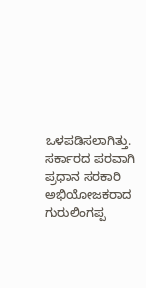ಒಳಪಡಿಸಲಾಗಿತ್ತು. ಸರ್ಕಾರದ ಪರವಾಗಿ ಪ್ರಧಾನ ಸರಕಾರಿ ಅಭಿಯೋಜಕರಾದ ಗುರುಲಿಂಗಪ್ಪ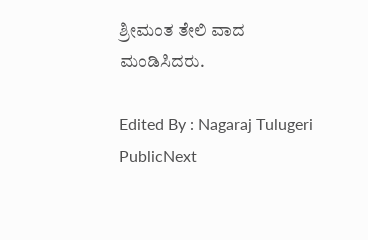ಶ್ರೀಮಂತ ತೇಲಿ ವಾದ ಮಂಡಿಸಿದರು.

Edited By : Nagaraj Tulugeri
PublicNext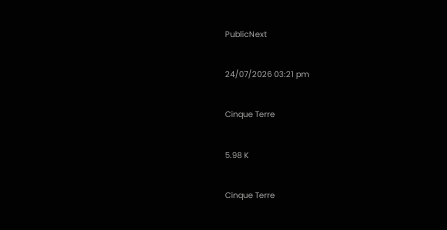PublicNext

24/07/2026 03:21 pm

Cinque Terre

5.98 K

Cinque Terre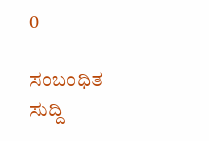0

ಸಂಬಂಧಿತ ಸುದ್ದಿ